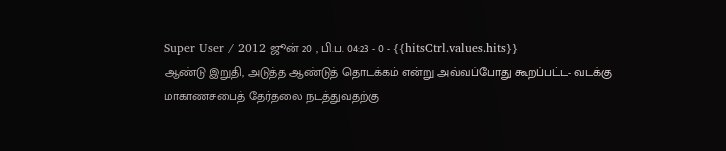Super User / 2012 ஜூன் 20 , பி.ப. 04:23 - 0 - {{hitsCtrl.values.hits}}
ஆண்டு இறுதி, அடுத்த ஆண்டுத் தொடக்கம் என்று அவ்வப்போது கூறப்பட்ட- வடக்கு மாகாணசபைத் தேர்தலை நடத்துவதற்கு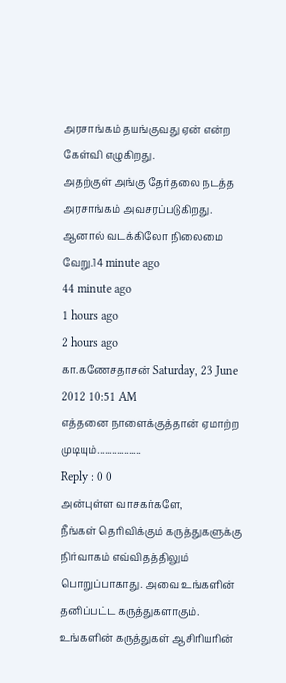அரசாங்கம் தயங்குவது ஏன் என்ற கேள்வி எழுகிறது.
அதற்குள் அங்கு தேர்தலை நடத்த அரசாங்கம் அவசரப்படுகிறது. ஆனால் வடக்கிலோ நிலைமை வேறு.14 minute ago
44 minute ago
1 hours ago
2 hours ago
கா.கணேசதாசன் Saturday, 23 June 2012 10:51 AM
எத்தனை நாளைக்குத்தான் ஏமாற்ற முடியும்..................
Reply : 0 0
அன்புள்ள வாசகர்களே,
நீங்கள் தெரிவிக்கும் கருத்துகளுக்கு நிர்வாகம் எவ்விதத்திலும் பொறுப்பாகாது. அவை உங்களின் தனிப்பட்ட கருத்துகளாகும். உங்களின் கருத்துகள் ஆசிரியரின்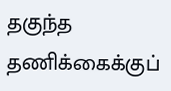தகுந்த தணிக்கைக்குப்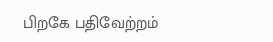பிறகே பதிவேற்றம்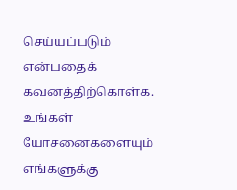செய்யப்படும் என்பதைக் கவனத்திற்கொள்க. உங்கள் யோசனைகளையும் எங்களுக்கு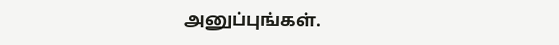அனுப்புங்கள்.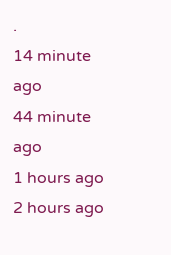.
14 minute ago
44 minute ago
1 hours ago
2 hours ago